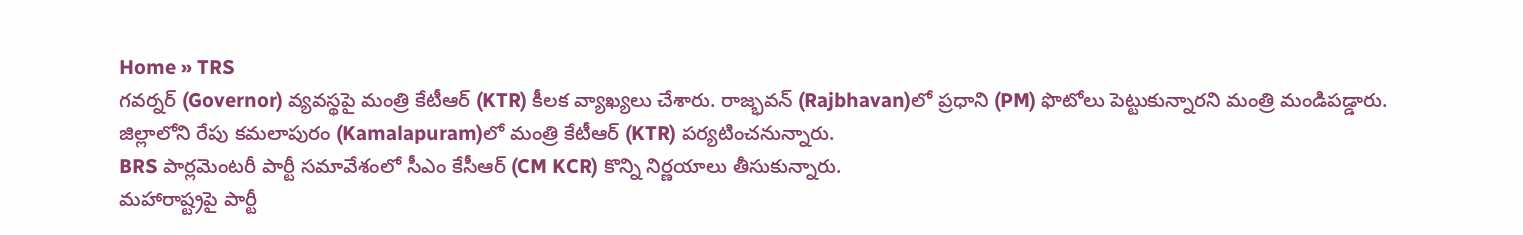Home » TRS
గవర్నర్ (Governor) వ్యవస్థపై మంత్రి కేటీఆర్ (KTR) కీలక వ్యాఖ్యలు చేశారు. రాజ్భవన్ (Rajbhavan)లో ప్రధాని (PM) ఫొటోలు పెట్టుకున్నారని మంత్రి మండిపడ్డారు.
జిల్లాలోని రేపు కమలాపురం (Kamalapuram)లో మంత్రి కేటీఆర్ (KTR) పర్యటించనున్నారు.
BRS పార్లమెంటరీ పార్టీ సమావేశంలో సీఎం కేసీఆర్ (CM KCR) కొన్ని నిర్ణయాలు తీసుకున్నారు.
మహారాష్ట్రపై పార్టీ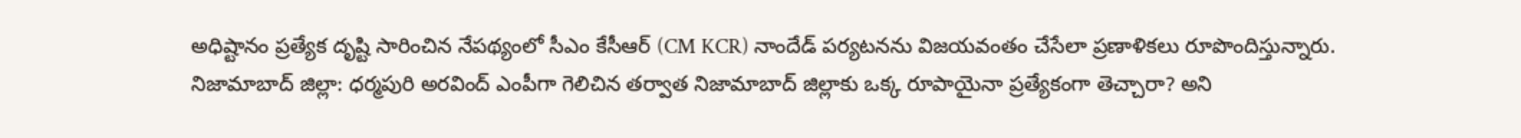అధిష్టానం ప్రత్యేక దృష్టి సారించిన నేపథ్యంలో సీఎం కేసీఆర్ (CM KCR) నాందేడ్ పర్యటనను విజయవంతం చేసేలా ప్రణాళికలు రూపొందిస్తున్నారు.
నిజామాబాద్ జిల్లా: ధర్మపురి అరవింద్ ఎంపీగా గెలిచిన తర్వాత నిజామాబాద్ జిల్లాకు ఒక్క రూపాయైనా ప్రత్యేకంగా తెచ్చారా? అని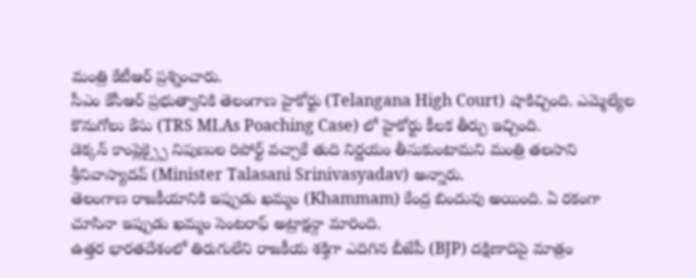మంత్రి కేటీఆర్ ప్రశ్నించారు.
సీఎం కేసీఆర్ ప్రభుత్వానికి తెలంగాణ హైకోర్టు (Telangana High Court) షాకిచ్చింది. ఎమ్మెల్యేల కొనుగోలు కేసు (TRS MLAs Poaching Case) లో హైకోర్టు కీలక తీర్పు ఇచ్చింది.
డెక్కన్ కాంప్లెక్స్పై నిపుణుల రిపోర్ట్ వచ్చాకే తుది నిర్ణయం తీసుకుంటామని మంత్రి తలసాని శ్రీనివాస్యాదవ్ (Minister Talasani Srinivasyadav) అన్నారు.
తెలంగాణ రాజకీయానికి ఇప్పుడు ఖమ్మం (Khammam) కేంద్ర బిందువు అయింది. ఏ రకంగా చూసినా ఇప్పుడు ఖమ్మం సెంటరాఫ్ అట్రాక్షన్గా మారింది.
ఉత్తర భారతదేశంలో తిరుగులేని రాజకీయ శక్తిగా ఎదిగిన బీజేపీ (BJP) దక్షిణాదిపై మాత్రం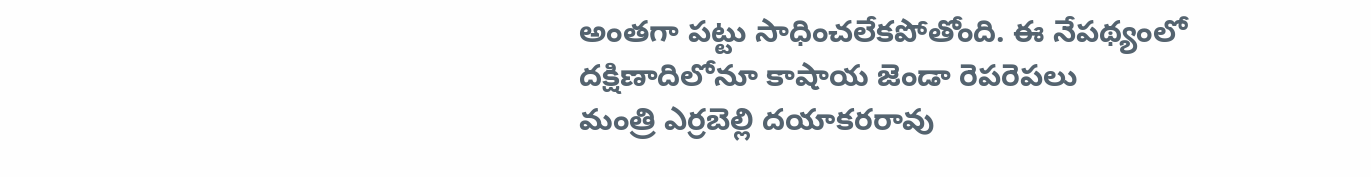అంతగా పట్టు సాధించలేకపోతోంది. ఈ నేపథ్యంలో దక్షిణాదిలోనూ కాషాయ జెండా రెపరెపలు
మంత్రి ఎర్రబెల్లి దయాకరరావు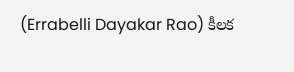(Errabelli Dayakar Rao) కీలక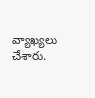వ్యాఖ్యలు చేశారు.